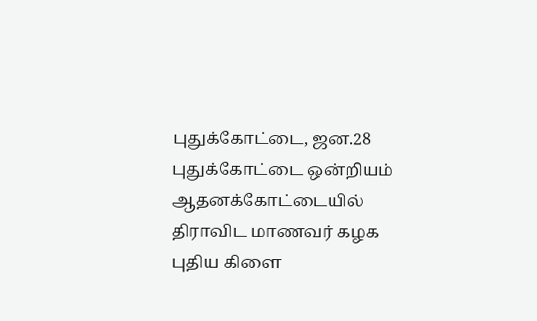புதுக்கோட்டை, ஜன.28 புதுக்கோட்டை ஒன்றியம் ஆதனக்கோட்டையில் திராவிட மாணவர் கழக புதிய கிளை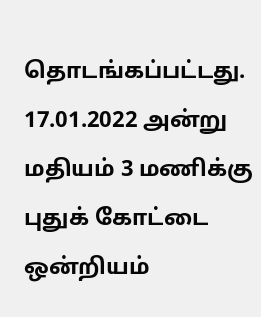தொடங்கப்பட்டது.
17.01.2022 அன்று மதியம் 3 மணிக்கு புதுக் கோட்டை ஒன்றியம்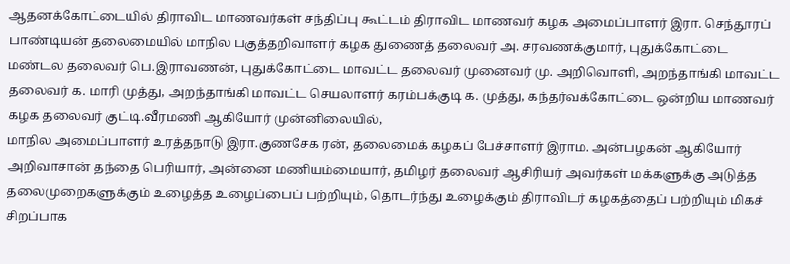ஆதனக்கோட்டையில் திராவிட மாணவர்கள் சந்திப்பு கூட்டம் திராவிட மாணவர் கழக அமைப்பாளர் இரா. செந்தூரப் பாண்டியன் தலைமையில் மாநில பகுத்தறிவாளர் கழக துணைத் தலைவர் அ. சரவணக்குமார், புதுக்கோட்டை மண்டல தலைவர் பெ.இராவணன், புதுக்கோட்டை மாவட்ட தலைவர் முனைவர் மு. அறிவொளி, அறந்தாங்கி மாவட்ட தலைவர் க. மாரி முத்து, அறந்தாங்கி மாவட்ட செயலாளர் கரம்பக்குடி க. முத்து, கந்தர்வக்கோட்டை ஒன்றிய மாணவர் கழக தலைவர் குட்டி.வீரமணி ஆகியோர் முன்னிலையில்,
மாநில அமைப்பாளர் உரத்தநாடு இரா.குணசேக ரன், தலைமைக் கழகப் பேச்சாளர் இராம. அன்பழகன் ஆகியோர் அறிவாசான் தந்தை பெரியார், அன்னை மணியம்மையார், தமிழர் தலைவர் ஆசிரியர் அவர்கள் மக்களுக்கு அடுத்த தலைமுறைகளுக்கும் உழைத்த உழைப்பைப் பற்றியும், தொடர்ந்து உழைக்கும் திராவிடர் கழகத்தைப் பற்றியும் மிகச் சிறப்பாக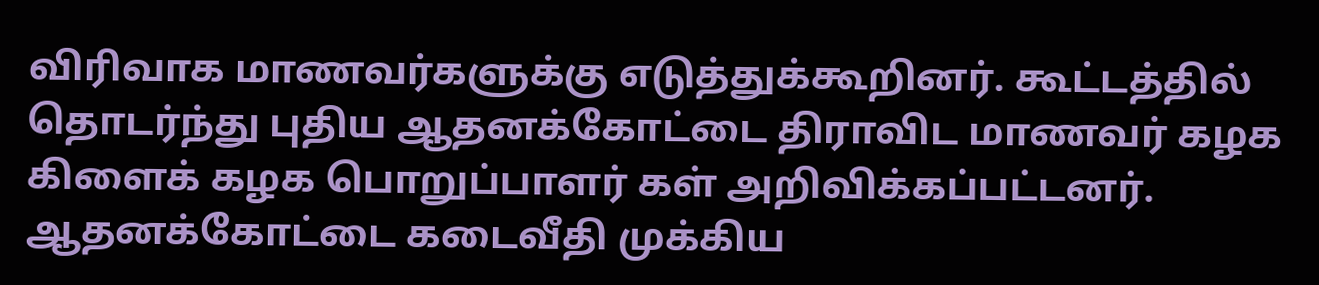விரிவாக மாணவர்களுக்கு எடுத்துக்கூறினர். கூட்டத்தில் தொடர்ந்து புதிய ஆதனக்கோட்டை திராவிட மாணவர் கழக கிளைக் கழக பொறுப்பாளர் கள் அறிவிக்கப்பட்டனர்.
ஆதனக்கோட்டை கடைவீதி முக்கிய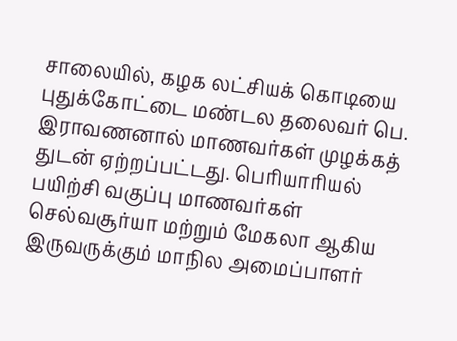சாலையில், கழக லட்சியக் கொடியை புதுக்கோட்டை மண்டல தலைவர் பெ. இராவணனால் மாணவர்கள் முழக்கத் துடன் ஏற்றப்பட்டது. பெரியாரியல் பயிற்சி வகுப்பு மாணவர்கள் செல்வசூர்யா மற்றும் மேகலா ஆகிய இருவருக்கும் மாநில அமைப்பாளர்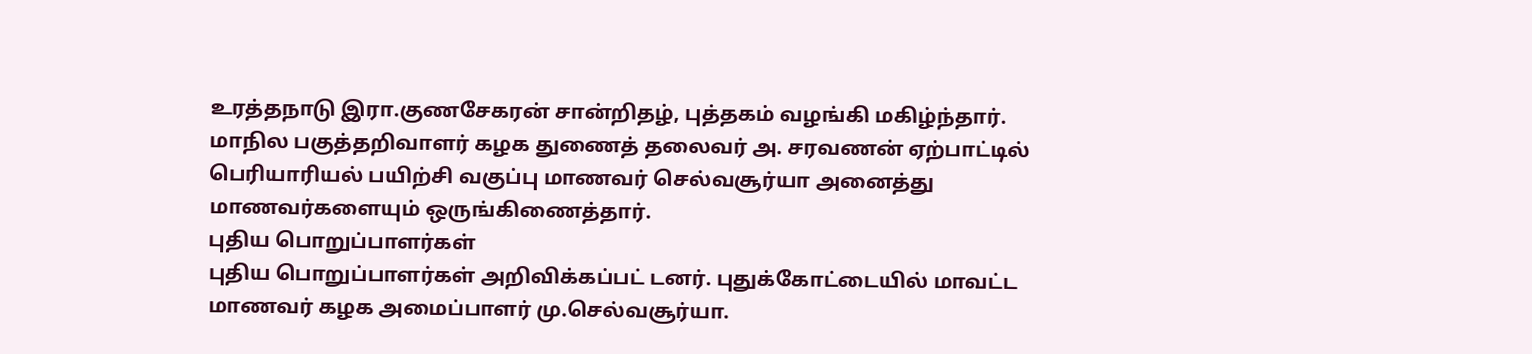உரத்தநாடு இரா.குணசேகரன் சான்றிதழ், புத்தகம் வழங்கி மகிழ்ந்தார்.
மாநில பகுத்தறிவாளர் கழக துணைத் தலைவர் அ. சரவணன் ஏற்பாட்டில் பெரியாரியல் பயிற்சி வகுப்பு மாணவர் செல்வசூர்யா அனைத்து மாணவர்களையும் ஒருங்கிணைத்தார்.
புதிய பொறுப்பாளர்கள்
புதிய பொறுப்பாளர்கள் அறிவிக்கப்பட் டனர். புதுக்கோட்டையில் மாவட்ட மாணவர் கழக அமைப்பாளர் மு.செல்வசூர்யா.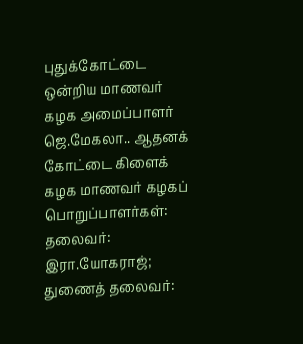புதுக்கோட்டை ஒன்றிய மாணவர் கழக அமைப்பாளர் ஜெ.மேகலா.. ஆதனக் கோட்டை கிளைக் கழக மாணவர் கழகப் பொறுப்பாளர்கள்: தலைவர்: இரா.யோகராஜ்; துணைத் தலைவர்: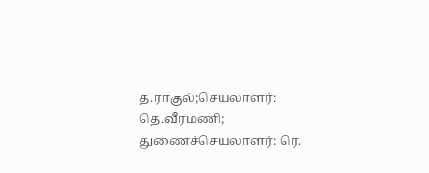த.ராகுல்;செயலாளர்: தெ.வீரமணி; துணைச்செயலாளர்: ரெ.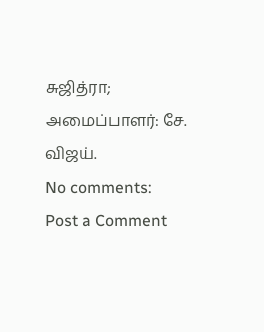சுஜித்ரா; அமைப்பாளர்: சே. விஜய்.
No comments:
Post a Comment